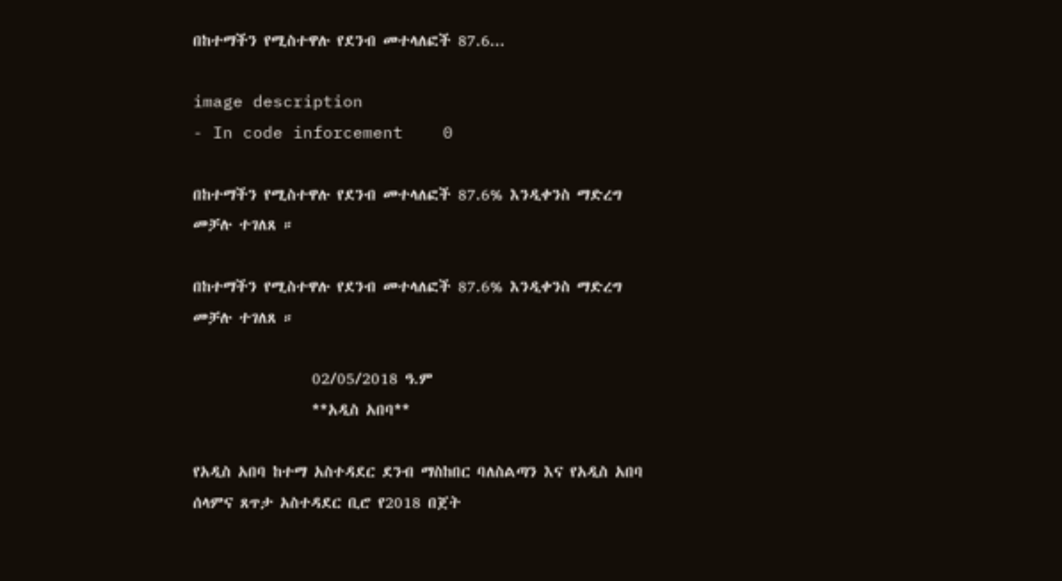በከተማችን የሚስተዋሉ የደንብ መተላለፎች 87.6...

image description
- In code inforcement    0

በከተማችን የሚስተዋሉ የደንብ መተላለፎች 87.6% እንዲቀንስ ማድረግ መቻሉ ተገለጸ ።

በከተማችን የሚስተዋሉ የደንብ መተላለፎች 87.6% እንዲቀንስ ማድረግ መቻሉ ተገለጸ ።

                 02/05/2018 ዓ.ም
                 **አዲስ አበባ**

የአዲስ አበባ ከተማ አስተዳደር ደንብ ማስከበር ባለስልጣን እና የአዲስ አበባ ሰላምና ጸጥታ አስተዳደር ቢሮ የ2018 በጀት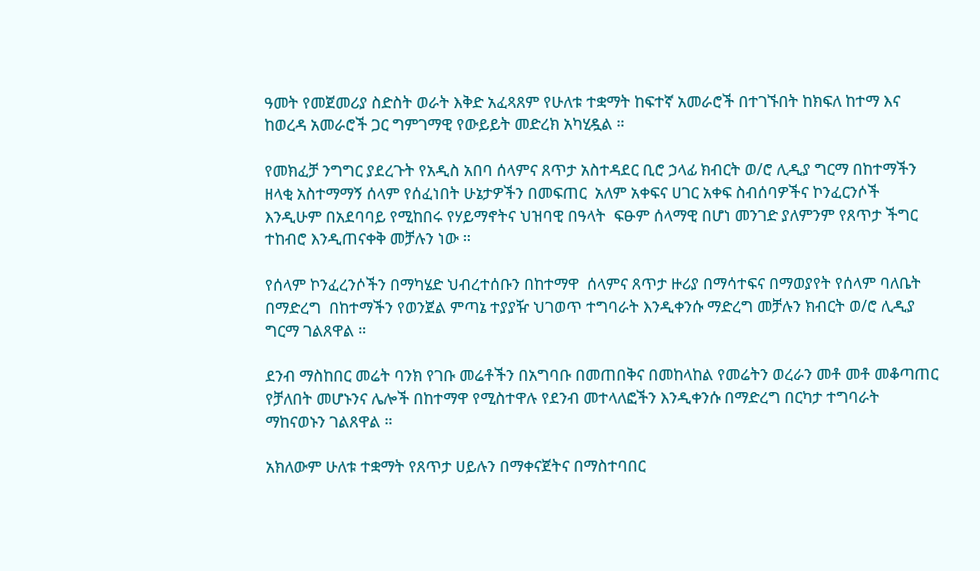ዓመት የመጀመሪያ ስድስት ወራት እቅድ አፈጻጸም የሁለቱ ተቋማት ከፍተኛ አመራሮች በተገኙበት ከክፍለ ከተማ እና ከወረዳ አመራሮች ጋር ግምገማዊ የውይይት መድረክ አካሂዷል ።

የመክፈቻ ንግግር ያደረጉት የአዲስ አበባ ሰላምና ጸጥታ አስተዳደር ቢሮ ኃላፊ ክብርት ወ/ሮ ሊዲያ ግርማ በከተማችን ዘላቂ አስተማማኝ ሰላም የሰፈነበት ሁኔታዎችን በመፍጠር  አለም አቀፍና ሀገር አቀፍ ስብሰባዎችና ኮንፈርንሶች እንዲሁም በአደባባይ የሚከበሩ የሃይማኖትና ህዝባዊ በዓላት  ፍፁም ሰላማዊ በሆነ መንገድ ያለምንም የጸጥታ ችግር ተከብሮ እንዲጠናቀቅ መቻሉን ነው ።

የሰላም ኮንፈረንሶችን በማካሄድ ህብረተሰቡን በከተማዋ  ሰላምና ጸጥታ ዙሪያ በማሳተፍና በማወያየት የሰላም ባለቤት በማድረግ  በከተማችን የወንጀል ምጣኔ ተያያዥ ህገወጥ ተግባራት እንዲቀንሱ ማድረግ መቻሉን ክብርት ወ/ሮ ሊዲያ ግርማ ገልጸዋል ።

ደንብ ማስከበር መሬት ባንክ የገቡ መሬቶችን በአግባቡ በመጠበቅና በመከላከል የመሬትን ወረራን መቶ መቶ መቆጣጠር የቻለበት መሆኑንና ሌሎች በከተማዋ የሚስተዋሉ የደንብ መተላለፎችን እንዲቀንሱ በማድረግ በርካታ ተግባራት ማከናወኑን ገልጸዋል ።

አክለውም ሁለቱ ተቋማት የጸጥታ ሀይሉን በማቀናጀትና በማስተባበር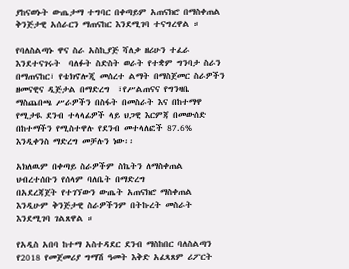ያከናወኑት ውጤታማ ተግባር በቀጣይም አጠናክሮ በማስቀጠል ቅንጅታዊ አሰራርን ማጠናከር እንደሚገባ ተናግረዋል ።

የባለስልጣኑ ዋና ስራ አስኪያጅ ሻለቃ ዘሪሁን ተፈራ እንደተናገሩት  ባለፉት ስድስት ወራት የተቋም ግንባታ ስራን በማጠናከር፣ የቴክኖሎጂ መሰረተ ልማት በማስጀመር ስራዎችን ዘመናዊና ዲጅታል በማድረግ  ፣የሥልጠናና የግንዛቤ ማስጨበጫ ሥራዎችን በስፋት በመስራት እና በከተማዋ የሚታዪ ደንብ ተላላፊዎች ላይ ህጋዊ እርምጃ በመውሰድ በከተማችን የሚስተዋሉ የደንብ መተላለፎች 87.6% እንዲቀንስ ማድረግ መቻሉን ነው፡፡

አክለዉም በቀጣይ ስራዎችም ስኬትን ለማስቀጠል ህብረተሰቡን የሰላም ባለቤት በማድረግ
በአደረጃጀት የተገኘውን ውጤት አጠናክሮ ማስቀጠል እንዲሁም ቅንጅታዊ ስራዎችንም በትኩረት መስራት እንደሚገባ ገልጸዋል ።

የአዲስ አበባ ከተማ አስተዳደር ደንብ ማስከበር ባለስልጣን የ2018 የመጀመሪያ ግማሽ ዓመት እቅድ አፈጻጸም ሪፖርት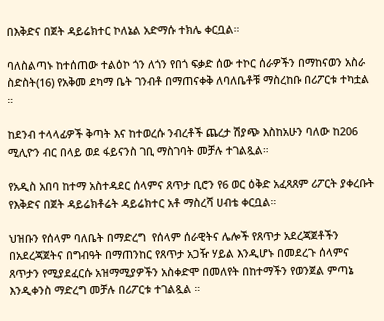በእቅድና በጀት ዳይሬክተር ኮለኔል አድማሱ ተክሌ ቀርቧል።

ባለስልጣኑ ከተሰጠው ተልዕኮ ጎን ለጎን የበጎ ፍቃድ ሰው ተኮር ሰራዎችን በማከናወን አስራ ስድስት(16) የአቅመ ደካማ ቤት ገንብቶ በማጠናቀቅ ለባለቤቶቹ ማስረከቡ በሪፖርቱ ተካቷል ።

ከደንብ ተላላፊዎች ቅጣት እና ከተወረሱ ንብረቶች ጨረታ ሽያጭ እስከአሁን ባለው ከ206 ሚሊዮን ብር በላይ ወደ ፋይናንስ ገቢ ማስገባት መቻሉ ተገልጿል።

የአዲስ አበባ ከተማ አስተዳደር ሰላምና ጸጥታ ቢሮን የ6 ወር ዕቅድ አፈጻጸም ሪፖርት ያቀረቡት የእቅድና በጀት ዳይሬክቶሬት ዳይሬክተር አቶ ማስረሻ ሀብቴ ቀርቧል።

ህዝቡን የሰላም ባለቤት በማድረግ  የሰላም ሰራዊትና ሌሎች የጸጥታ አደረጃጀቶችን በአደረጃጀትና በግብዓት በማጠንከር የጸጥታ አጋዥ ሃይል እንዲሆኑ በመደረጉ ሰላምና ጸጥታን የሚያደፈርሱ አዝማሚያዎችን አስቀድሞ በመለየት በከተማችን የወንጀል ምጣኔ እንዲቀንስ ማድረግ መቻሉ በሪፖርቱ ተገልጿል ።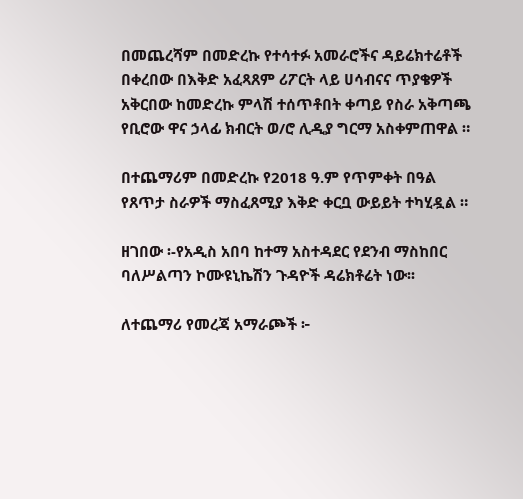በመጨረሻም በመድረኩ የተሳተፉ አመራሮችና ዳይሬክተሬቶች በቀረበው በእቅድ አፈጻጸም ሪፖርት ላይ ሀሳብናና ጥያቄዎች አቅርበው ከመድረኩ ምላሽ ተሰጥቶበት ቀጣይ የስራ አቅጣጫ የቢሮው ዋና ኃላፊ ክብርት ወ/ሮ ሊዲያ ግርማ አስቀምጠዋል ።

በተጨማሪም በመድረኩ የ2018 ዓ.ም የጥምቀት በዓል የጸጥታ ስራዎች ማስፈጸሚያ እቅድ ቀርቧ ውይይት ተካሂዷል ።

ዘገበው ፡-የአዲስ አበባ ከተማ አስተዳደር የደንብ ማስከበር ባለሥልጣን ኮሙዩኒኬሽን ጉዳዮች ዳሬክቶሬት ነው፡፡

ለተጨማሪ የመረጃ አማራጮች ፦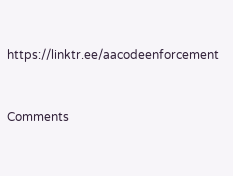https://linktr.ee/aacodeenforcement


Comments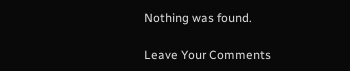Nothing was found.

Leave Your Comments